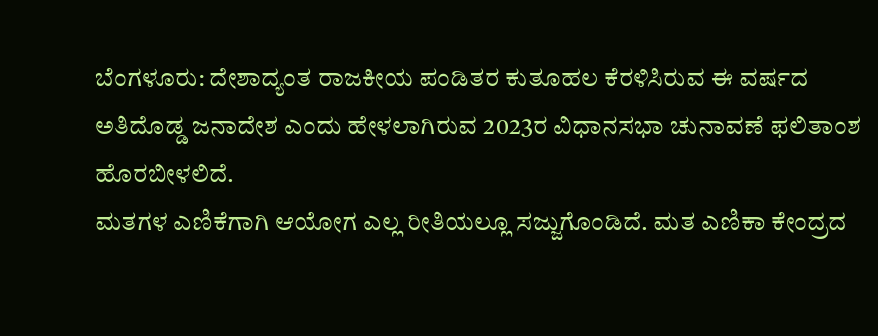ಬೆಂಗಳೂರು: ದೇಶಾದ್ಯಂತ ರಾಜಕೀಯ ಪಂಡಿತರ ಕುತೂಹಲ ಕೆರಳಿಸಿರುವ ಈ ವರ್ಷದ ಅತಿದೊಡ್ಡ ಜನಾದೇಶ ಎಂದು ಹೇಳಲಾಗಿರುವ 2023ರ ವಿಧಾನಸಭಾ ಚುನಾವಣೆ ಫಲಿತಾಂಶ ಹೊರಬೀಳಲಿದೆ.
ಮತಗಳ ಎಣಿಕೆಗಾಗಿ ಆಯೋಗ ಎಲ್ಲ ರೀತಿಯಲ್ಲೂ ಸಜ್ಜುಗೊಂಡಿದೆ. ಮತ ಎಣಿಕಾ ಕೇಂದ್ರದ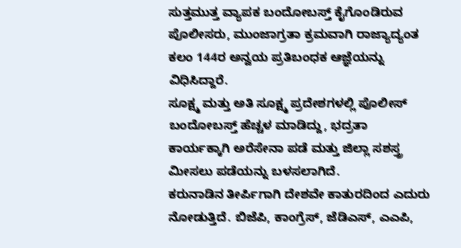ಸುತ್ತಮುತ್ತ ವ್ಯಾಪಕ ಬಂದೋಬಸ್ತ್ ಕೈಗೊಂಡಿರುವ ಪೊಲೀಸರು, ಮುಂಜಾಗ್ರತಾ ಕ್ರಮವಾಗಿ ರಾಜ್ಯಾದ್ಯಂತ ಕಲಂ 144ರ ಅನ್ವಯ ಪ್ರತಿಬಂಧಕ ಆಜ್ಞೆಯನ್ನು ವಿಧಿಸಿದ್ದಾರೆ.
ಸೂಕ್ಷ್ಮ ಮತ್ತು ಅತಿ ಸೂಕ್ಷ್ಮ ಪ್ರದೇಶಗಳಲ್ಲಿ ಪೊಲೀಸ್ ಬಂದೋಬಸ್ತ್ ಹೆಚ್ಚಳ ಮಾಡಿದ್ದು, ಭದ್ರತಾ ಕಾರ್ಯಕ್ಕಾಗಿ ಅರೆಸೇನಾ ಪಡೆ ಮತ್ತು ಜಿಲ್ಲಾ ಸಶಸ್ತ್ರ ಮೀಸಲು ಪಡೆಯನ್ನು ಬಳಸಲಾಗಿದೆ.
ಕರುನಾಡಿನ ತೀರ್ಪಿಗಾಗಿ ದೇಶವೇ ಕಾತುರದಿಂದ ಎದುರು ನೋಡುತ್ತಿದೆ. ಬಿಜೆಪಿ, ಕಾಂಗ್ರೆಸ್, ಜೆಡಿಎಸ್, ಎಎಪಿ,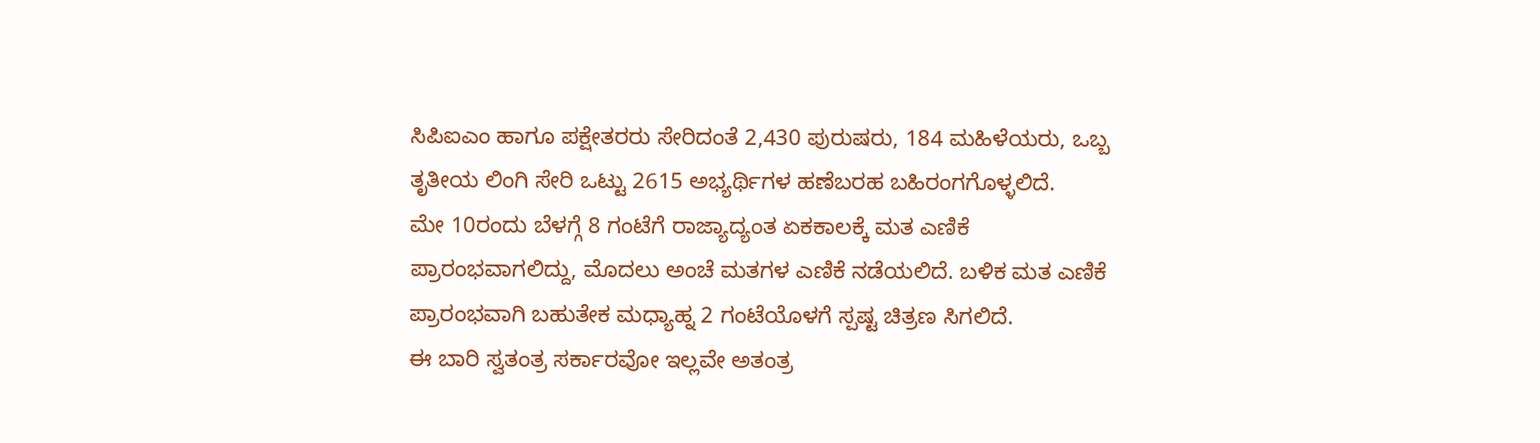ಸಿಪಿಐಎಂ ಹಾಗೂ ಪಕ್ಷೇತರರು ಸೇರಿದಂತೆ 2,430 ಪುರುಷರು, 184 ಮಹಿಳೆಯರು, ಒಬ್ಬ ತೃತೀಯ ಲಿಂಗಿ ಸೇರಿ ಒಟ್ಟು 2615 ಅಭ್ಯರ್ಥಿಗಳ ಹಣೆಬರಹ ಬಹಿರಂಗಗೊಳ್ಳಲಿದೆ.
ಮೇ 10ರಂದು ಬೆಳಗ್ಗೆ 8 ಗಂಟೆಗೆ ರಾಜ್ಯಾದ್ಯಂತ ಏಕಕಾಲಕ್ಕೆ ಮತ ಎಣಿಕೆ ಪ್ರಾರಂಭವಾಗಲಿದ್ದು, ಮೊದಲು ಅಂಚೆ ಮತಗಳ ಎಣಿಕೆ ನಡೆಯಲಿದೆ. ಬಳಿಕ ಮತ ಎಣಿಕೆ ಪ್ರಾರಂಭವಾಗಿ ಬಹುತೇಕ ಮಧ್ಯಾಹ್ನ 2 ಗಂಟೆಯೊಳಗೆ ಸ್ಪಷ್ಟ ಚಿತ್ರಣ ಸಿಗಲಿದೆ.
ಈ ಬಾರಿ ಸ್ವತಂತ್ರ ಸರ್ಕಾರವೋ ಇಲ್ಲವೇ ಅತಂತ್ರ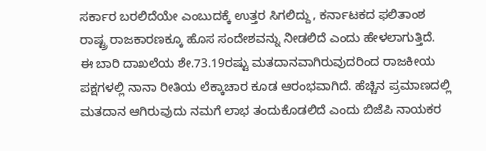ಸರ್ಕಾರ ಬರಲಿದೆಯೇ ಎಂಬುದಕ್ಕೆ ಉತ್ತರ ಸಿಗಲಿದ್ದು, ಕರ್ನಾಟಕದ ಫಲಿತಾಂಶ ರಾಷ್ಟ್ರ ರಾಜಕಾರಣಕ್ಕೂ ಹೊಸ ಸಂದೇಶವನ್ನು ನೀಡಲಿದೆ ಎಂದು ಹೇಳಲಾಗುತ್ತಿದೆ.
ಈ ಬಾರಿ ದಾಖಲೆಯ ಶೇ.73.19ರಷ್ಟು ಮತದಾನವಾಗಿರುವುದರಿಂದ ರಾಜಕೀಯ ಪಕ್ಷಗಳಲ್ಲಿ ನಾನಾ ರೀತಿಯ ಲೆಕ್ಕಾಚಾರ ಕೂಡ ಆರಂಭವಾಗಿದೆ. ಹೆಚ್ಚಿನ ಪ್ರಮಾಣದಲ್ಲಿ ಮತದಾನ ಆಗಿರುವುದು ನಮಗೆ ಲಾಭ ತಂದುಕೊಡಲಿದೆ ಎಂದು ಬಿಜೆಪಿ ನಾಯಕರ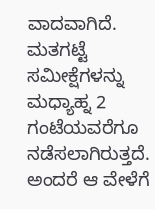ವಾದವಾಗಿದೆ.
ಮತಗಟ್ಟೆ ಸಮೀಕ್ಷೆಗಳನ್ನು ಮಧ್ಯಾಹ್ನ 2 ಗಂಟೆಯವರೆಗೂ ನಡೆಸಲಾಗಿರುತ್ತದೆ. ಅಂದರೆ ಆ ವೇಳೆಗೆ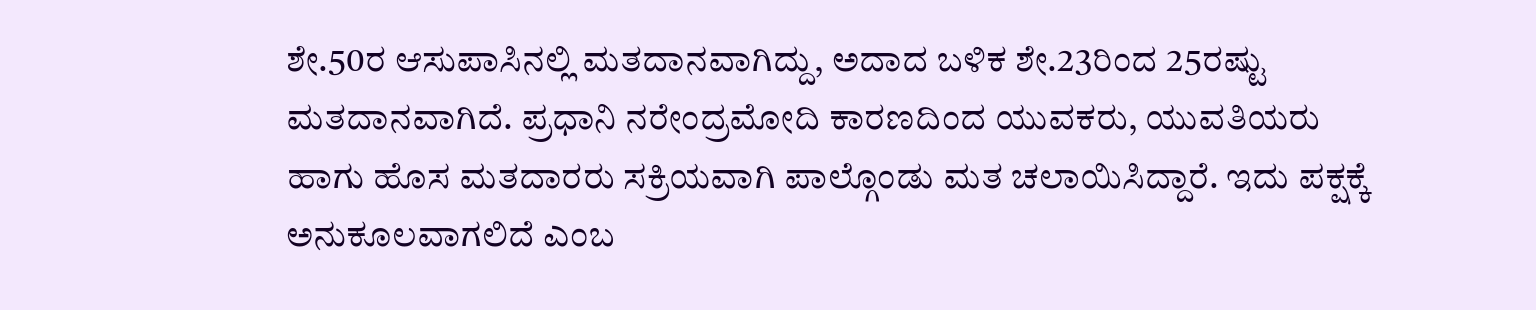ಶೇ.50ರ ಆಸುಪಾಸಿನಲ್ಲಿ ಮತದಾನವಾಗಿದ್ದು, ಅದಾದ ಬಳಿಕ ಶೇ.23ರಿಂದ 25ರಷ್ಟು ಮತದಾನವಾಗಿದೆ. ಪ್ರಧಾನಿ ನರೇಂದ್ರಮೋದಿ ಕಾರಣದಿಂದ ಯುವಕರು, ಯುವತಿಯರು ಹಾಗು ಹೊಸ ಮತದಾರರು ಸಕ್ರಿಯವಾಗಿ ಪಾಲ್ಗೊಂಡು ಮತ ಚಲಾಯಿಸಿದ್ದಾರೆ. ಇದು ಪಕ್ಷಕ್ಕೆ ಅನುಕೂಲವಾಗಲಿದೆ ಎಂಬ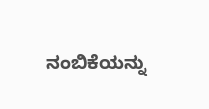ನಂಬಿಕೆಯನ್ನು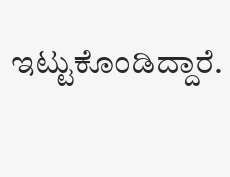ಇಟ್ಟುಕೊಂಡಿದ್ದಾರೆ.